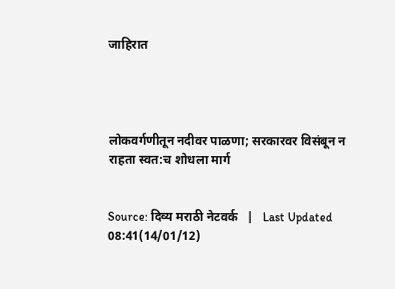जाहिरात




लोकवर्गणीतून नदीवर पाळणा; सरकारवर विसंबून न राहता स्वत:च शोधला मार्ग


Source: दिव्य मराठी नेटवर्क   |   Last Updated 08:41(14/01/12)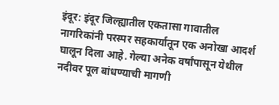इंदूर: इंदूर जिल्ह्यातील एकतासा गावातील नागरिकांनी परस्पर सहकार्यातून एक अनोखा आदर्श घालून दिला आहे. गेल्या अनेक वर्षांपासून येथील नदीवर पूल बांधण्याची मागणी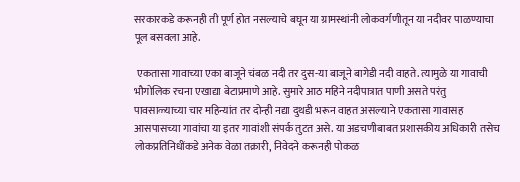सरकारकडे करूनही ती पूर्ण होत नसल्याचे बघून या ग्रामस्थांनी लोकवर्गणीतून या नदीवर पाळण्याचा पूल बसवला आहे.

 एकतासा गावाच्या एका बाजूने चंबळ नदी तर दुस-या बाजूने बागेडी नदी वाहते. त्यामुळे या गावाची भौगोलिक रचना एखाद्या बेटाप्रमाणे आहे. सुमारे आठ महिने नदीपात्रात पाणी असते परंतु पावसाळ्याच्या चार महिन्यांत तर दोन्ही नद्या दुथडी भरून वाहत असल्याने एकतासा गावासह आसपासच्या गावांचा या इतर गावांशी संपर्क तुटत असे. या अडचणीबाबत प्रशासकीय अधिकारी तसेच लोकप्रतिनिधींकडे अनेक वेळा तक्रारी, निवेदने करूनही पोकळ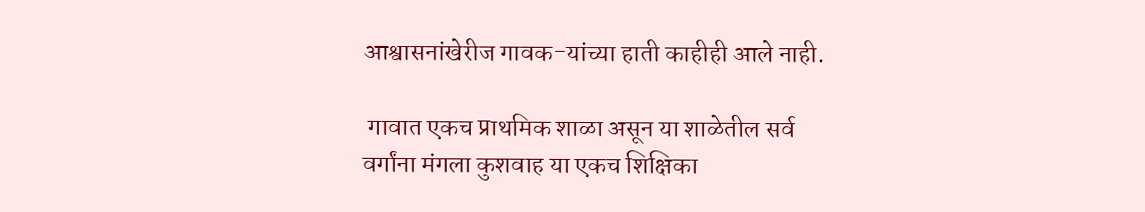आश्वासनांखेरीज गावक-यांच्या हाती काहीही आले नाही.

 गावात एकच प्राथमिक शाळा असून या शाळेतील सर्व वर्गांना मंगला कुशवाह या एकच शिक्षिका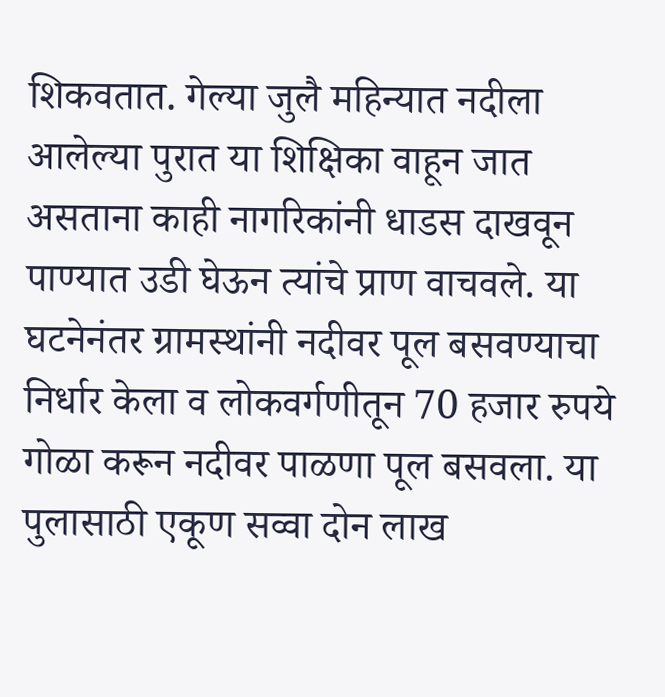शिकवतात. गेल्या जुलै महिन्यात नदीला आलेल्या पुरात या शिक्षिका वाहून जात असताना काही नागरिकांनी धाडस दाखवून पाण्यात उडी घेऊन त्यांचे प्राण वाचवले. या घटनेनंतर ग्रामस्थांनी नदीवर पूल बसवण्याचा निर्धार केला व लोकवर्गणीतून 70 हजार रुपये गोळा करून नदीवर पाळणा पूल बसवला. या पुलासाठी एकूण सव्वा दोन लाख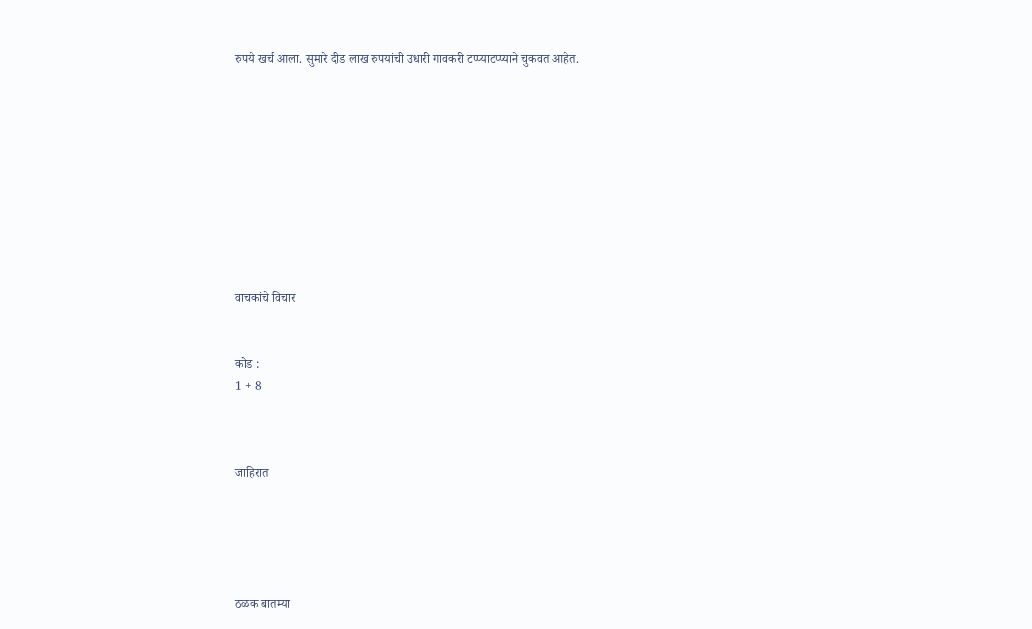रुपये खर्च आला. सुमारे दीड लाख रुपयांची उधारी गावकरी टप्प्याटप्प्याने चुकवत आहेत.










वाचकांचे विचार


कोड :
1 + 8



जाहिरात





ठळक बातम्या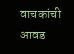वाचकांची आवड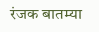रंजक बातम्या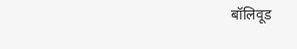बॉलिवूड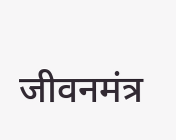जीवनमंत्र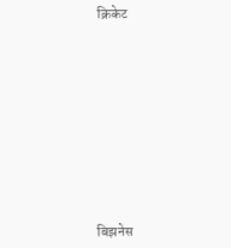क्रिकेट











बिझनेस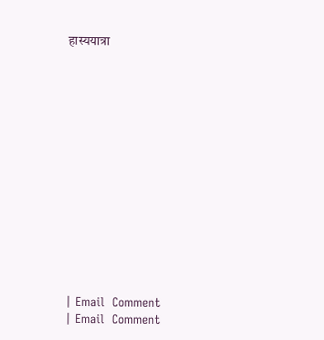हास्ययात्रा














| Email  Comment
| Email  Comment